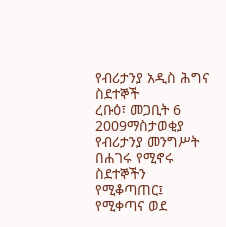የብሪታንያ አዲስ ሕግና ስደተኞች
ረቡዕ፣ መጋቢት 6 2009ማስታወቂያ
የብሪታንያ መንግሥት በሐገሩ የሚኖሩ ስደተኞችን የሚቆጣጠር፤ የሚቀጣና ወደ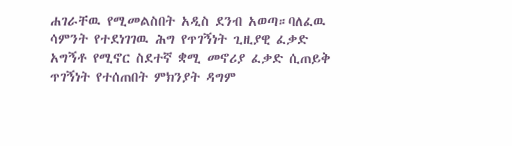ሐገራቸዉ የሚመልስበት አዲስ ደንብ አወጣ።ባለፈዉ ሳምንት የተደነገገዉ ሕግ የጥገኝነት ጊዚያዊ ፈቃድ አግኝቶ የሚኖር ስደተኛ ቋሚ መኖሪያ ፈቃድ ሲጠይቅ ጥገኝነት የተሰጠበት ምክንያት ዳግም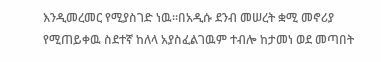እንዲመረመር የሚያስገድ ነዉ።በአዲሱ ደንብ መሠረት ቋሚ መኖሪያ የሚጠይቀዉ ስደተኛ ከለላ አያስፈልገዉም ተብሎ ከታመነ ወደ መጣበት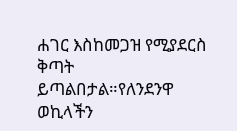ሐገር እስከመጋዝ የሚያደርስ ቅጣት ይጣልበታል።የለንደንዋ ወኪላችን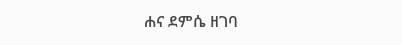ሐና ደምሴ ዘገባ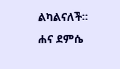ልካልናለች።
ሐና ደምሴ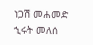ነጋሽ መሐመድ
ኂሩት መለሰ